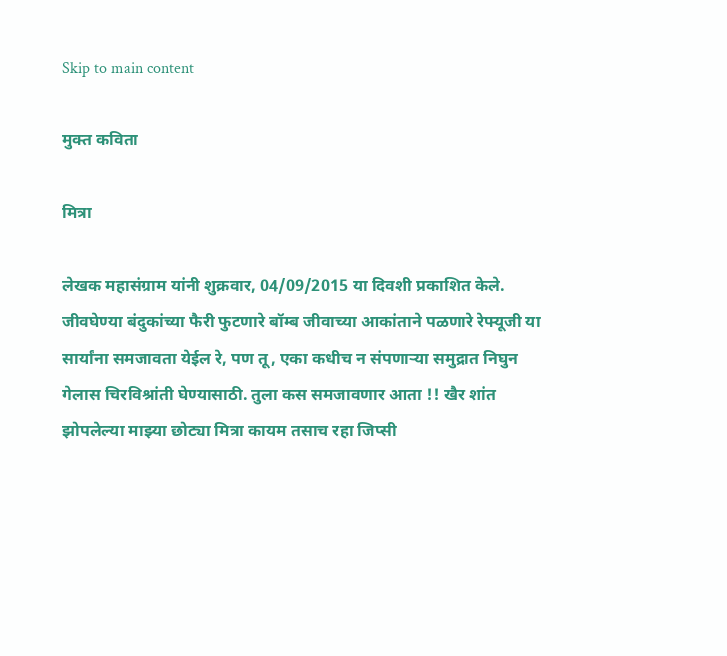Skip to main content

मुक्त कविता

मित्रा

लेखक महासंग्राम यांनी शुक्रवार, 04/09/2015 या दिवशी प्रकाशित केले.
जीवघेण्या बंदुकांच्या फैरी फुटणारे बॉम्ब जीवाच्या आकांताने पळणारे रेफ्यूजी या सार्यांना समजावता येईल रे, पण तू, एका कधीच न संपणाऱ्या समुद्रात निघुन गेलास चिरविश्रांती घेण्यासाठी. तुला कस समजावणार आता !! खैर शांत झोपलेल्या माझ्या छोट्या मित्रा कायम तसाच रहा जिप्सी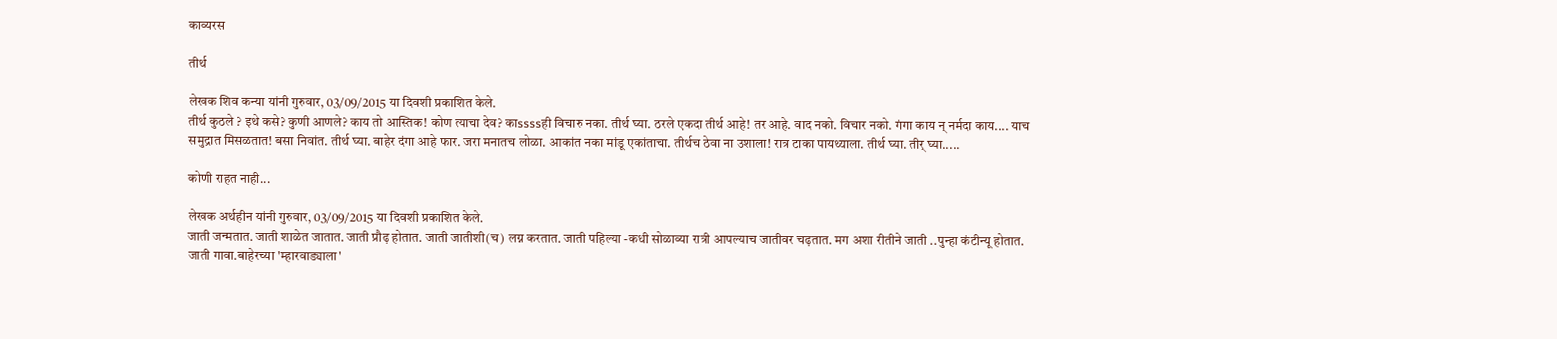काव्यरस

तीर्थ

लेखक शिव कन्या यांनी गुरुवार, 03/09/2015 या दिवशी प्रकाशित केले.
तीर्थ कुठले ? इथे कसे? कुणी आणले? काय तो आस्तिक! कोण त्याचा देव? काssssही विचारु नका. तीर्थ घ्या. ठरले एकदा तीर्थ आहे! तर आहे. वाद नको. विचार नको. गंगा काय न् नर्मदा काय.... याच समुद्रात मिसळतात! बसा निवांत. तीर्थ घ्या. बाहेर दंगा आहे फार. जरा मनातच लोळा. आकांत नका मांडू एकांताचा. तीर्थच ठेवा ना उशाला! रात्र टाका पायथ्याला. तीर्थ घ्या. तीर् घ्या.....

कोणी राहत नाही...

लेखक अर्थहीन यांनी गुरुवार, 03/09/2015 या दिवशी प्रकाशित केले.
जाती जन्मतात. जाती शाळेत जातात. जाती प्रौढ़ होतात. जाती जातीशी(च) लग्न करतात. जाती पहिल्या -कधी सोळाव्या रात्री आपल्याच जातीवर चढ़तात. मग अशा रीतीने जाती ..पुन्हा कंटीन्यू होतात. जाती गावा.बाहेरच्या 'म्हारवाड्याला'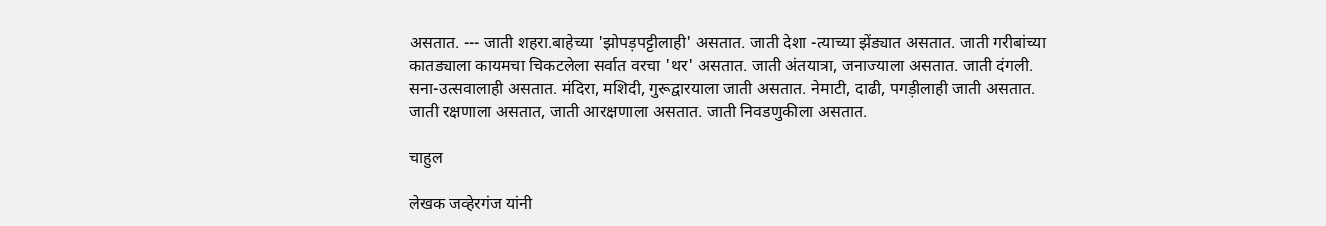असतात. --- जाती शहरा.बाहेच्या 'झोपड़पट्टीलाही' असतात. जाती देशा -त्याच्या झेंड्यात असतात. जाती गरीबांच्या कातड्याला कायमचा चिकटलेला सर्वात वरचा 'थर' असतात. जाती अंतयात्रा, जनाज्याला असतात. जाती दंगली. सना-उत्सवालाही असतात. मंदिरा, मशिदी, गुरूद्वारयाला जाती असतात. नेमाटी, दाढी, पगड़ीलाही जाती असतात. जाती रक्षणाला असतात, जाती आरक्षणाला असतात. जाती निवडणुकीला असतात.

चाहुल

लेखक जव्हेरगंज यांनी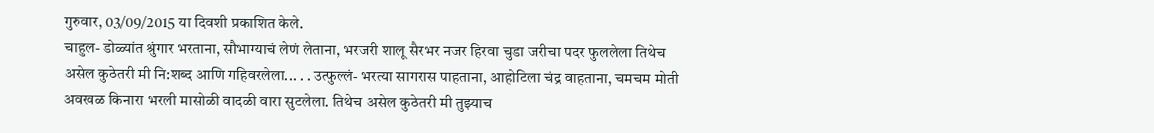गुरुवार, 03/09/2015 या दिवशी प्रकाशित केले.
चाहुल- डोळ्यांत श्रुंगार भरताना, सौभाग्याचं लेणं लेताना, भरजरी शालू सैरभर नजर हिरवा चुडा जरीचा पदर फुललेला तिथेच असेल कुठेतरी मी नि:शब्द आणि गहिवरलेला... . . उत्फुल्लं- भरत्या सागरास पाहताना, आहोटिला चंद्र वाहताना, चमचम मोती अवखळ किनारा भरली मासोळी वादळी वारा सुटलेला. तिथेच असेल कुठेतरी मी तुझ्याच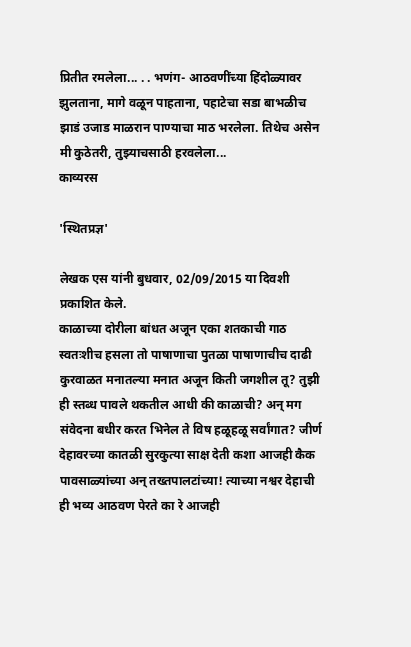प्रितीत रमलेला... . . भणंग- आठवणींच्या हिंदोळ्यावर झुलताना, मागे वळून पाहताना, पहाटेचा सडा बाभळीच झाडं उजाड माळरान पाण्याचा माठ भरलेला. तिथेच असेन मी कुठेतरी, तुझ्याचसाठी हरवलेला...
काव्यरस

'स्थितप्रज्ञ'

लेखक एस यांनी बुधवार, 02/09/2015 या दिवशी प्रकाशित केले.
काळाच्या दोरीला बांधत अजून एका शतकाची गाठ स्वतःशीच हसला तो पाषाणाचा पुतळा पाषाणाचीच दाढी कुरवाळत मनातल्या मनात अजून किती जगशील तू? तुझी ही स्तब्ध पावले थकतील आधी की काळाची? अन् मग संवेदना बधीर करत भिनेल ते विष हळूहळू सर्वांगात? जीर्ण देहावरच्या कातळी सुरकुत्या साक्ष देती कशा आजही कैक पावसाळ्यांच्या अन् तख्तपालटांच्या! त्याच्या नश्वर देहाची ही भव्य आठवण पेरते का रे आजही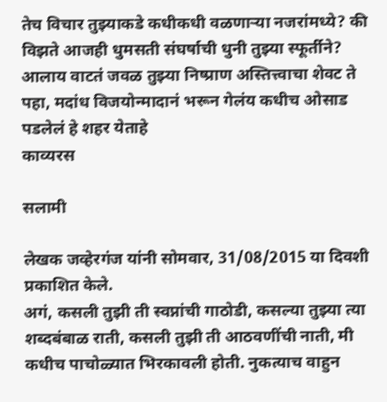तेच विचार तुझ्याकडे कधीकधी वळणार्‍या नजरांमध्ये? की विझते आजही धुमसती संघर्षाची धुनी तुझ्या स्फूर्तीने? आलाय वाटतं जवळ तुझ्या निष्प्राण अस्तित्त्वाचा शेवट ते पहा, मदांध विजयोन्मादानं भरून गेलंय कधीच ओसाड पडलेलं हे शहर येताहे
काव्यरस

सलामी

लेखक जव्हेरगंज यांनी सोमवार, 31/08/2015 या दिवशी प्रकाशित केले.
अगं, कसली तुझी ती स्वप्नांची गाठोडी, कसल्या तुझ्या त्या शब्दबंबाळ राती, कसली तुझी ती आठवणींची नाती, मी कधीच पाचोळ्यात भिरकावली होती. नुकत्याच वाहुन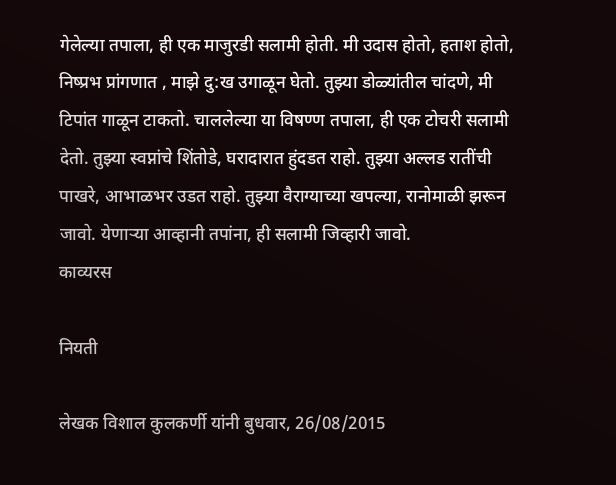गेलेल्या तपाला, ही एक माजुरडी सलामी होती. मी उदास होतो, हताश होतो, निष्प्रभ प्रांगणात , माझे दु:ख उगाळून घेतो. तुझ्या डोळ्यांतील चांदणे, मी टिपांत गाळून टाकतो. चाललेल्या या विषण्ण तपाला, ही एक टोचरी सलामी देतो. तुझ्या स्वप्नांचे शिंतोडे, घरादारात हुंदडत राहो. तुझ्या अल्लड रातींची पाखरे, आभाळभर उडत राहो. तुझ्या वैराग्याच्या खपल्या, रानोमाळी झरून जावो. येणाऱ्या आव्हानी तपांना, ही सलामी जिव्हारी जावो.
काव्यरस

नियती

लेखक विशाल कुलकर्णी यांनी बुधवार, 26/08/2015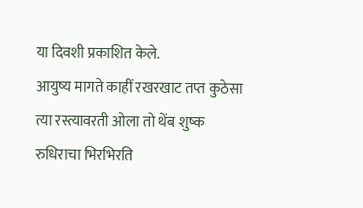या दिवशी प्रकाशित केले.
आयुष्य मागते काहीं रखरखाट तप्त कुठेसा त्या रस्त्यावरती ओला तो थेंब शुष्क रुधिराचा भिरभिरति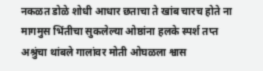नकळत डोळे शोधी आधार छताचा ते खांब चारच होते ना मागमुस भिंतीचा सुकलेल्या ओष्ठांना हलके स्पर्श तप्त अश्रुंचा थांबले गालांवर मोती ओघळला श्वास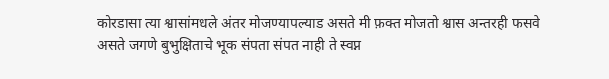कोरडासा त्या श्वासांमधले अंतर मोजण्यापल्याड असते मी फ़क्त मोजतो श्वास अन्तरही फसवे असते जगणे बुभुक्षिताचे भूक संपता संपत नाही ते स्वप्न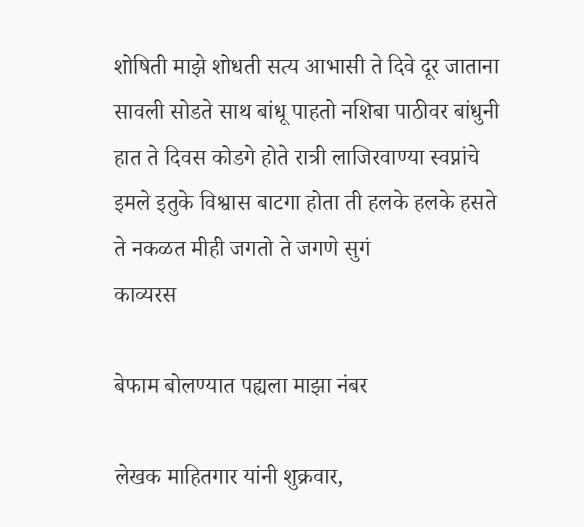शोषिती माझे शोधती सत्य आभासी ते दिवे दूर जाताना सावली सोडते साथ बांधू पाहतो नशिबा पाठीवर बांधुनी हात ते दिवस कोडगे होते रात्री लाजिरवाण्या स्वप्नांचे इमले इतुके विश्वास बाटगा होता ती हलके हलके हसते ते नकळत मीही जगतो ते जगणे सुगं
काव्यरस

बेफाम बोलण्यात पह्यला माझा नंबर

लेखक माहितगार यांनी शुक्रवार,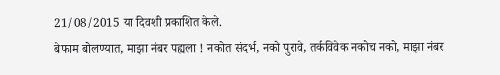21/08/2015 या दिवशी प्रकाशित केले.
बेफाम बोलण्यात, माझा नंबर पह्यला ! नकोत संदर्भ, नको पुरावे, तर्कविवेक नकोच नको, माझा नंबर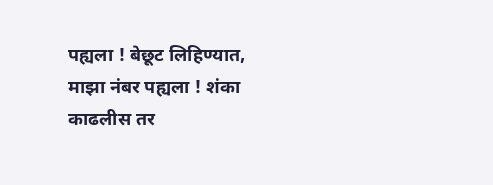पह्यला ! बेछूट लिहिण्यात, माझा नंबर पह्यला ! शंका काढलीस तर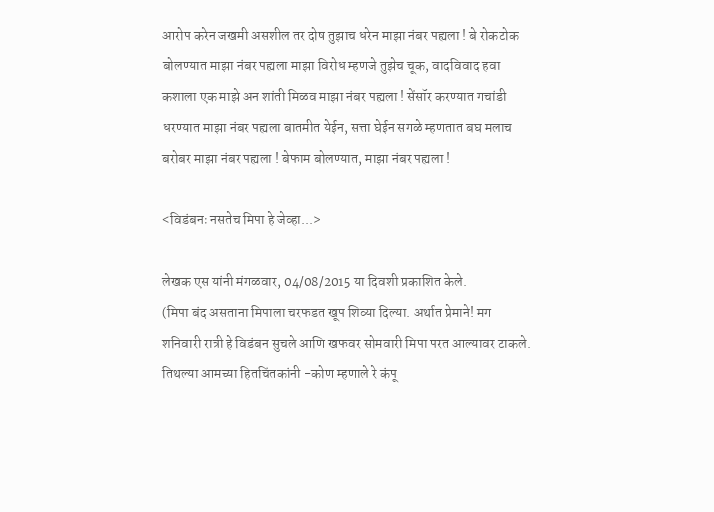आरोप करेन जखमी असशील तर दोष तुझाच धरेन माझा नंबर पह्यला ! बे रोकटोक बोलण्यात माझा नंबर पह्यला माझा विरोध म्हणजे तुझेच चूक, वादविवाद हवा कशाला एक माझे अन शांती मिळव माझा नंबर पह्यला ! सेंसॉर करण्यात गचांडी धरण्यात माझा नंबर पह्यला बातमीत येईन, सत्ता घेईन सगळे म्हणतात बघ मलाच बरोबर माझा नंबर पह्यला ! बेफाम बोलण्यात, माझा नंबर पह्यला !

<विडंबनः नसतेच मिपा हे जेव्हा...>

लेखक एस यांनी मंगळवार, 04/08/2015 या दिवशी प्रकाशित केले.
(मिपा बंद असताना मिपाला चरफडत खूप शिव्या दिल्या. अर्थात प्रेमाने! मग शनिवारी रात्री हे विडंबन सुचले आणि खफवर सोमवारी मिपा परत आल्यावर टाकले. तिथल्या आमच्या हितचिंतकांनी -कोण म्हणाले रे कंपू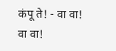कंपू ते! - वा वा! वा वा!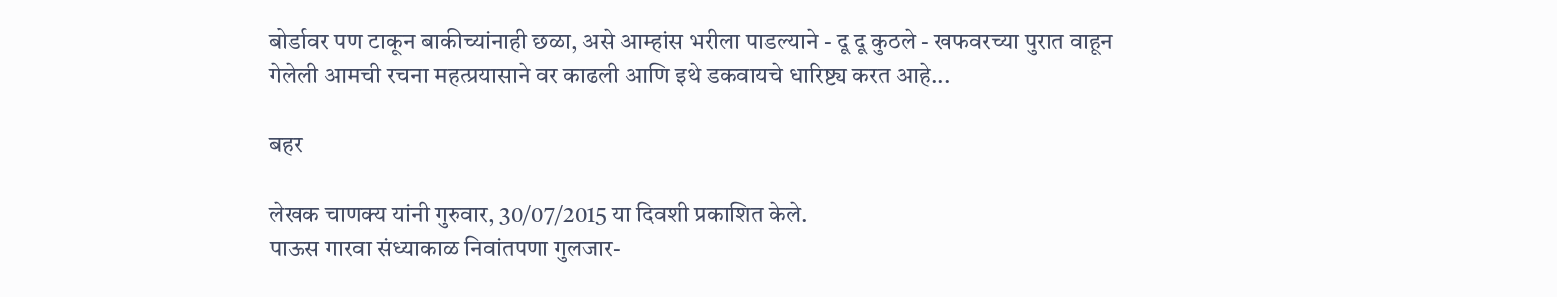बोर्डावर पण टाकून बाकीच्यांनाही छळा, असे आम्हांस भरीला पाडल्याने - दू दू कुठले - खफवरच्या पुरात वाहून गेलेली आमची रचना महत्प्रयासाने वर काढली आणि इथे डकवायचे धारिष्ट्य करत आहे...

बहर

लेखक चाणक्य यांनी गुरुवार, 30/07/2015 या दिवशी प्रकाशित केले.
पाऊस गारवा संध्याकाळ निवांतपणा गुलजार-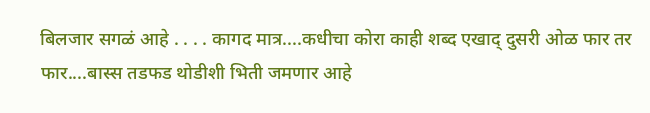बिलजार सगळं आहे . . . . कागद मात्र....कधीचा कोरा काही शब्द एखाद् दुसरी ओळ फार तर फार....बास्स तडफड थोडीशी भिती जमणार आहे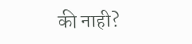की नाही?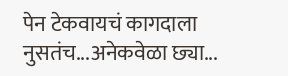पेन टेकवायचं कागदाला नुसतंच...अनेकवेळा छ्या...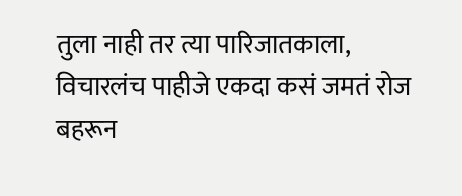तुला नाही तर त्या पारिजातकाला, विचारलंच पाहीजे एकदा कसं जमतं रोज बहरून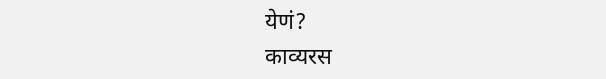येणं?
काव्यरस